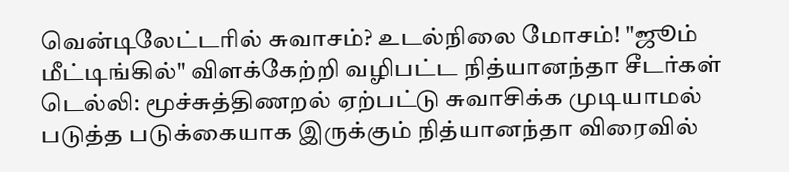வென்டிலேட்டரில் சுவாசம்? உடல்நிலை மோசம்! "ஜூம் மீட்டிங்கில்" விளக்கேற்றி வழிபட்ட நித்யானந்தா சீடர்கள்
டெல்லி: மூச்சுத்திணறல் ஏற்பட்டு சுவாசிக்க முடியாமல் படுத்த படுக்கையாக இருக்கும் நித்யானந்தா விரைவில்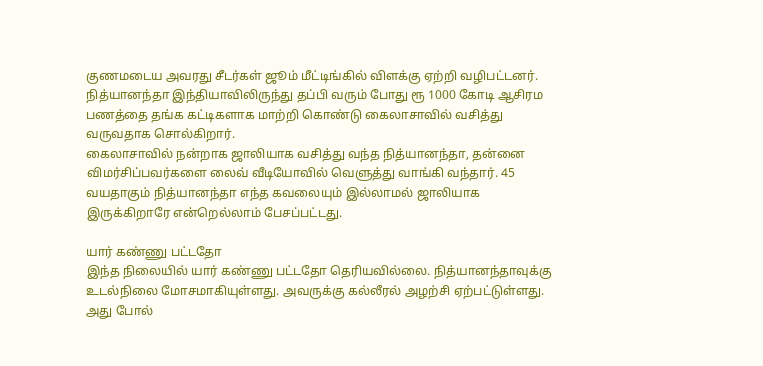குணமடைய அவரது சீடர்கள் ஜூம் மீட்டிங்கில் விளக்கு ஏற்றி வழிபட்டனர்.
நித்யானந்தா இந்தியாவிலிருந்து தப்பி வரும் போது ரூ 1000 கோடி ஆசிரம பணத்தை தங்க கட்டிகளாக மாற்றி கொண்டு கைலாசாவில் வசித்து வருவதாக சொல்கிறார்.
கைலாசாவில் நன்றாக ஜாலியாக வசித்து வந்த நித்யானந்தா, தன்னை விமர்சிப்பவர்களை லைவ் வீடியோவில் வெளுத்து வாங்கி வந்தார். 45 வயதாகும் நித்யானந்தா எந்த கவலையும் இல்லாமல் ஜாலியாக இருக்கிறாரே என்றெல்லாம் பேசப்பட்டது.

யார் கண்ணு பட்டதோ
இந்த நிலையில் யார் கண்ணு பட்டதோ தெரியவில்லை. நித்யானந்தாவுக்கு உடல்நிலை மோசமாகியுள்ளது. அவருக்கு கல்லீரல் அழற்சி ஏற்பட்டுள்ளது. அது போல்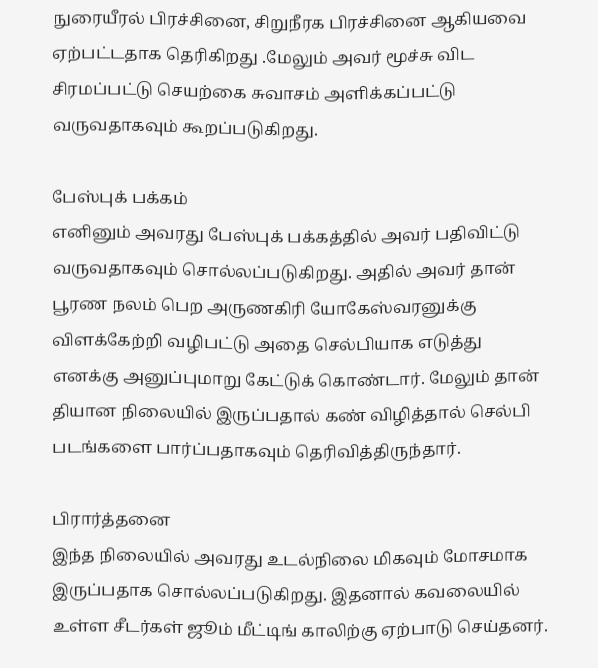நுரையீரல் பிரச்சினை, சிறுநீரக பிரச்சினை ஆகியவை ஏற்பட்டதாக தெரிகிறது .மேலும் அவர் மூச்சு விட சிரமப்பட்டு செயற்கை சுவாசம் அளிக்கப்பட்டு வருவதாகவும் கூறப்படுகிறது.

பேஸ்புக் பக்கம்
எனினும் அவரது பேஸ்புக் பக்கத்தில் அவர் பதிவிட்டு வருவதாகவும் சொல்லப்படுகிறது. அதில் அவர் தான் பூரண நலம் பெற அருணகிரி யோகேஸ்வரனுக்கு விளக்கேற்றி வழிபட்டு அதை செல்பியாக எடுத்து எனக்கு அனுப்புமாறு கேட்டுக் கொண்டார். மேலும் தான் தியான நிலையில் இருப்பதால் கண் விழித்தால் செல்பி படங்களை பார்ப்பதாகவும் தெரிவித்திருந்தார்.

பிரார்த்தனை
இந்த நிலையில் அவரது உடல்நிலை மிகவும் மோசமாக இருப்பதாக சொல்லப்படுகிறது. இதனால் கவலையில் உள்ள சீடர்கள் ஜூம் மீட்டிங் காலிற்கு ஏற்பாடு செய்தனர்.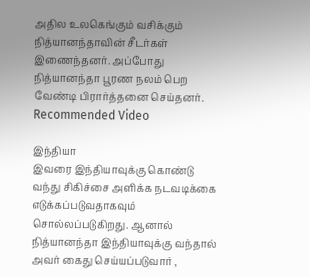அதில உலகெங்கும் வசிக்கும் நித்யானந்தாவின் சீடர்கள் இணைந்தனர். அப்போது நித்யானந்தா பூரண நலம் பெற வேண்டி பிரார்த்தனை செய்தனர்.
Recommended Video

இந்தியா
இவரை இந்தியாவுக்கு கொண்டு வந்து சிகிச்சை அளிக்க நடவடிக்கை எடுக்கப்படுவதாகவும் சொல்லப்படுகிறது. ஆனால் நித்யானந்தா இந்தியாவுக்கு வந்தால் அவர் கைது செய்யப்படுவார் ,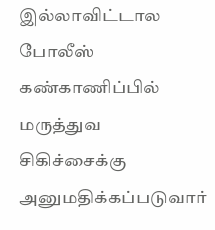இல்லாவிட்டால போலீஸ் கண்காணிப்பில் மருத்துவ சிகிச்சைக்கு அனுமதிக்கப்படுவார்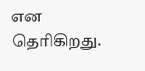என தெரிகிறது.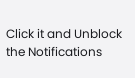Click it and Unblock the Notifications